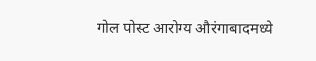गोल पोस्ट आरोग्य औरंगाबादमध्ये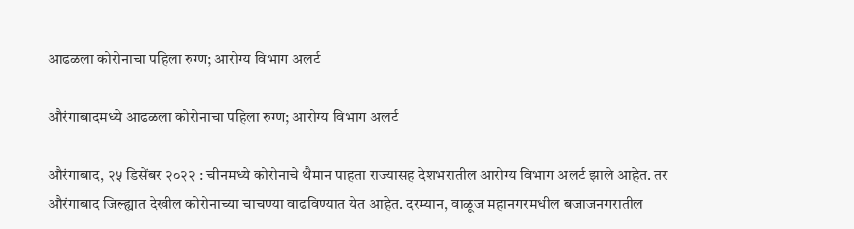आढळला कोरोनाचा पहिला रुग्ण; आरोग्य विभाग अलर्ट

औरंगाबादमध्ये आढळला कोरोनाचा पहिला रुग्ण; आरोग्य विभाग अलर्ट

औरंगाबाद, २५ डिसेंबर २०२२ : चीनमध्ये कोरोनाचे थैमान पाहता राज्यासह देशभरातील आरोग्य विभाग अलर्ट झाले आहेत. तर औरंगाबाद जिल्ह्यात देखील कोरोनाच्या चाचण्या वाढविण्यात येत आहेत. दरम्यान, वाळूज महानगरमधील बजाजनगरातील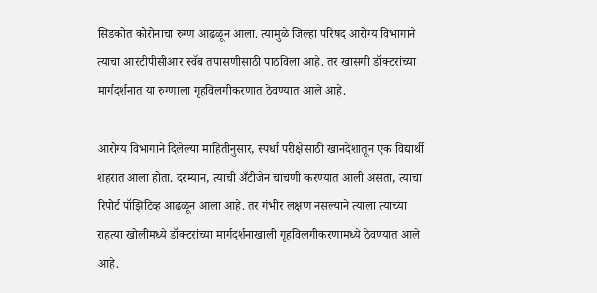सिडकोत कोरोनाचा रुग्ण आढळून आला. त्यामुळे जिल्हा परिषद आरोग्य विभागाने त्याचा आरटीपीसीआर स्वॅब तपासणीसाठी पाठविला आहे. तर खासगी डॉक्टरांच्या मार्गदर्शनात या रुग्णाला गृहविलगीकरणात ठेवण्यात आले आहे.

आरोग्य विभागाने दिलेल्या माहितीनुसार, स्पर्धा परीक्षेसाठी खानदेशातून एक विद्यार्थी शहरात आला होता. दरम्यान, त्याची अँटीजेन चाचणी करण्यात आली असता, त्याचा रिपोर्ट पॉझिटिव्ह आढळून आला आहे. तर गंभीर लक्षण नसल्याने त्याला त्याच्या राहत्या खोलीमध्ये डॉक्टरांच्या मार्गदर्शनाखाली गृहविलगीकरणामध्ये ठेवण्यात आले आहे.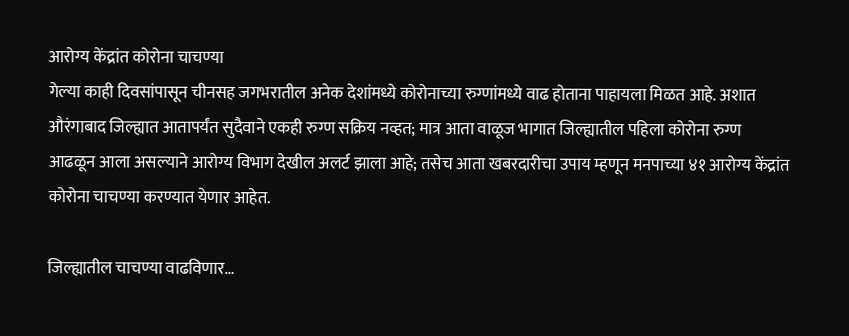आरोग्य केंद्रांत कोरोना चाचण्या
गेल्या काही दिवसांपासून चीनसह जगभरातील अनेक देशांमध्ये कोरोनाच्या रुग्णांमध्ये वाढ होताना पाहायला मिळत आहे. अशात औरंगाबाद जिल्ह्यात आतापर्यंत सुदैवाने एकही रुग्ण सक्रिय नव्हत; मात्र आता वाळूज भागात जिल्ह्यातील पहिला कोरोना रुग्ण आढळून आला असल्याने आरोग्य विभाग देखील अलर्ट झाला आहे; तसेच आता खबरदारीचा उपाय म्हणून मनपाच्या ४१ आरोग्य केंद्रांत कोरोना चाचण्या करण्यात येणार आहेत.

जिल्ह्यातील चाचण्या वाढविणार…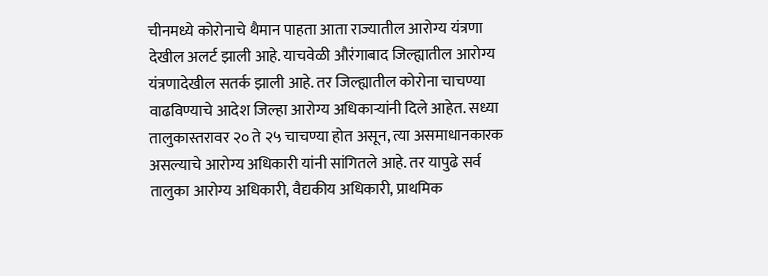चीनमध्ये कोरोनाचे थैमान पाहता आता राज्यातील आरोग्य यंत्रणा देखील अलर्ट झाली आहे. याचवेळी औरंगाबाद जिल्ह्यातील आरोग्य यंत्रणादेखील सतर्क झाली आहे. तर जिल्ह्यातील कोरोना चाचण्या वाढविण्याचे आदेश जिल्हा आरोग्य अधिकाऱ्यांनी दिले आहेत. सध्या तालुकास्तरावर २० ते २५ चाचण्या होत असून, त्या असमाधानकारक असल्याचे आरोग्य अधिकारी यांनी सांगितले आहे. तर यापुढे सर्व तालुका आरोग्य अधिकारी, वैद्यकीय अधिकारी, प्राथमिक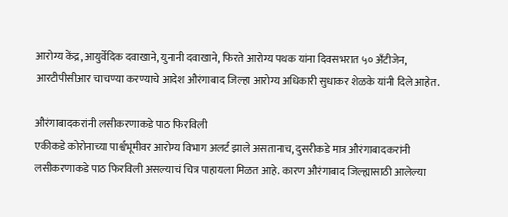आरोग्य केंद्र, आयुर्वेदिक दवाखाने, युनानी दवाखाने, फिरते आरोग्य पथक यांना दिवसभरात ५० अँटीजेन, आरटीपीसीआर चाचण्या करण्याचे आदेश औरंगाबाद जिल्हा आरोग्य अधिकारी सुधाकर शेळके यांनी दिले आहेत.

औरंगाबादकरांनी लसीकरणाकडे पाठ फिरविली
एकीकडे कोरोनाच्या पार्श्वभूमीवर आरोग्य विभाग अलर्ट झाले असतानाच, दुसरीकडे मात्र औरंगाबादकरांनी लसीकरणाकडे पाठ फिरविली असल्याचं चित्र पाहायला मिळत आहे. कारण औरंगाबाद जिल्ह्यासाठी आलेल्या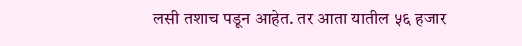लसी तशाच पडून आहेत. तर आता यातील ५६ हजार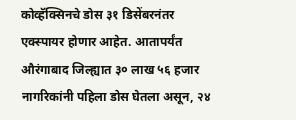कोव्हॅक्सिनचे डोस ३१ डिसेंबरनंतर एक्स्पायर होणार आहेत. आतापर्यंत औरंगाबाद जिल्ह्यात ३० लाख ५६ हजार नागरिकांनी पहिला डोस घेतला असून, २४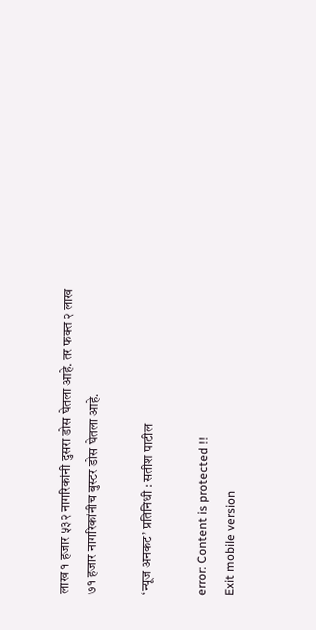लाख १ हजार ५३२ नागरिकांनी दुसरा डोस घेतला आहे. तर फक्त २ लाख ७१ हजार नागरिकांनीच बुस्टर डोस घेतला आहे.

‘न्यूज अनकट’ प्रतिनिधी : सतीश पाटील

error: Content is protected !!
Exit mobile version